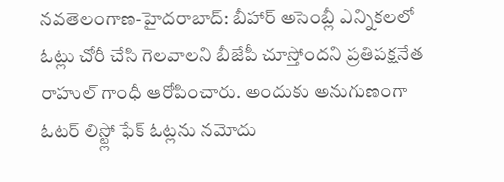నవతెలంగాణ-హైదరాబాద్: బీహార్ అసెంబ్లీ ఎన్నికలలో ఓట్లు చోరీ చేసి గెలవాలని బీజేపీ చూస్తోందని ప్రతిపక్షనేత రాహుల్ గాంధీ ఆరోపించారు. అందుకు అనుగుణంగా ఓటర్ లిస్ట్లో ఫేక్ ఓట్లను నమోదు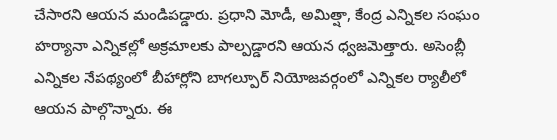చేసారని ఆయన మండిపడ్డారు. ప్రధాని మోడీ, అమిత్షా, కేంద్ర ఎన్నికల సంఘం హర్యానా ఎన్నికల్లో అక్రమాలకు పాల్పడ్డారని ఆయన ధ్వజమెత్తారు. అసెంబ్లీ ఎన్నికల నేపథ్యంలో బీహార్లోని బాగల్పూర్ నియోజవర్గంలో ఎన్నికల ర్యాలీలో ఆయన పాల్గొన్నారు. ఈ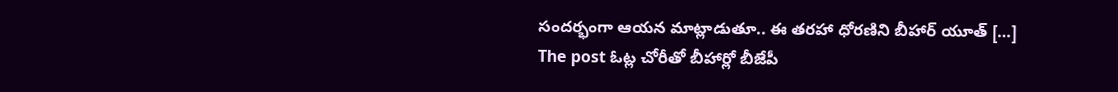సందర్భంగా ఆయన మాట్లాడుతూ.. ఈ తరహా ధోరణిని బీహార్ యూత్ […]
The post ఓట్ల చోరీతో బీహార్లో బీజేపీ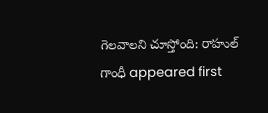గెలవాలని చూస్తోంది: రాహుల్ గాంధీ appeared first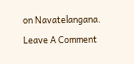on Navatelangana.
Leave A Comment